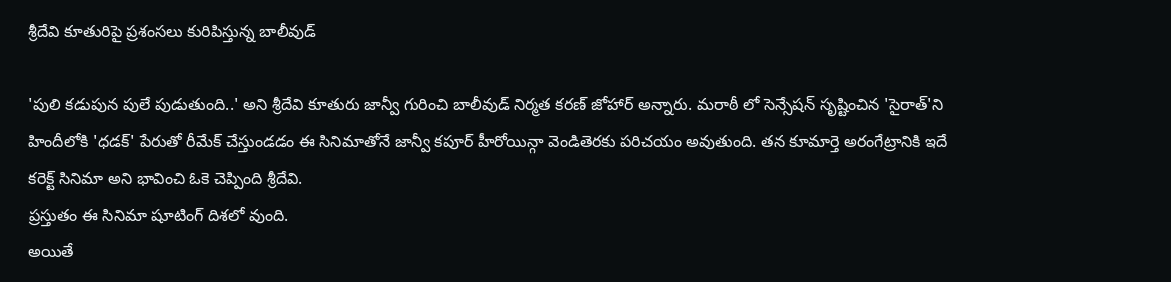శ్రీదేవి కూతురిపై ప్రశంసలు కురిపిస్తున్న బాలీవుడ్

'పులి కడుపున పులే పుడుతుంది..' అని శ్రీదేవి కూతురు జాన్వీ గురించి బాలీవుడ్ నిర్మత కరణ్ జోహార్ అన్నారు. మరాఠీ లో సెన్సేషన్ సృష్టించిన 'సైరాత్'ని హిందీలోకి 'ధడక్' పేరుతో రీమేక్ చేస్తుండడం ఈ సినిమాతోనే జాన్వీ కపూర్ హీరోయిన్గా వెండితెరకు పరిచయం అవుతుంది. తన కూమార్తె అరంగేట్రానికి ఇదే కరెక్ట్ సినిమా అని భావించి ఓకె చెప్పింది శ్రీదేవి.
ప్రస్తుతం ఈ సినిమా షూటింగ్ దిశలో వుంది.
అయితే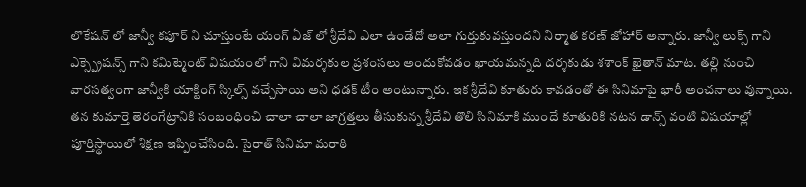లొకేషన్ లో జాన్వీ కపూర్ ని చూస్తుంటే యంగ్ ఏజ్ లో శ్రీదేవి ఎలా ఉండేదో అలా గుర్తుకువస్తుందని నిర్మాత కరణ్ జోహార్ అన్నారు. జాన్వీ లుక్స్ గాని ఎక్స్ప్రెషన్స్ గాని కమిట్మెంట్ విషయంలో గాని విమర్శకుల ప్రశంసలు అందుకోవడం ఖాయమన్నది దర్శకుడు శశాంక్ ఖైతాన్ మాట. తల్లి నుంచి వారసత్వంగా జాన్వీకి యాక్టింగ్ స్కిల్స్ వచ్చేసాయి అని ధడక్ టీం అంటున్నారు. ఇక శ్రీదేవి కూతురు కావడంతో ఈ సినిమాపై భారీ అంచనాలు వున్నాయి.
తన కుమార్తె తెరంగేట్రానికి సంబంధించి చాలా చాలా జాగ్రత్తలు తీసుకున్న శ్రీదేవి తొలి సినిమాకి ముందే కూతురికి నటన డాన్స్ వంటి విషయాల్లో పూర్తిస్థాయిలో శిక్షణ ఇప్పించేసింది. సైరాత్ సినిమా మరాఠి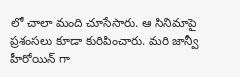లో చాలా మంది చూసేసారు. ఆ సినిమాపై ప్రశంసలు కూడా కురిపించారు. మరి జాన్వీ హీరోయిన్ గా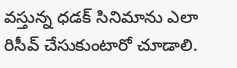వస్తున్న ధడక్ సినిమాను ఎలా రిసీవ్ చేసుకుంటారో చూడాలి.